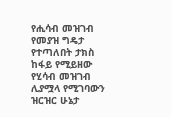የሒሳብ መዝገብ የመያዝ ግዴታ የተጣለበት ታክስ ከፋይ የሚይዘው የሂሳብ መዝገብ ሊያሟላ የሚገባውን ዝርዝር ሁኔታ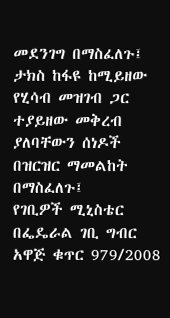መደንገግ በማስፈለጉ፤
ታክስ ከፋዩ ከሚይዘው የሂሳብ መዝገብ ጋር ተያይዘው መቅረብ ያለባቸውን ሰነዶች በዝርዝር ማመልከት በማስፈለጉ፤
የገቢዎች ሚኒስቴር በፌዴራል ገቢ ግብር አዋጅ ቁጥር 979/2008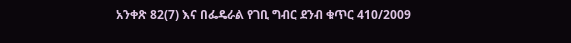አንቀጽ 82(7) እና በፌዴራል የገቢ ግብር ደንብ ቁጥር 410/2009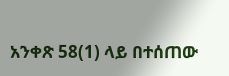አንቀጽ 58(1) ላይ በተሰጠው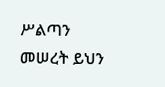ሥልጣን መሠረት ይህን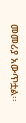መመሪያ አውጥቷል፡፡